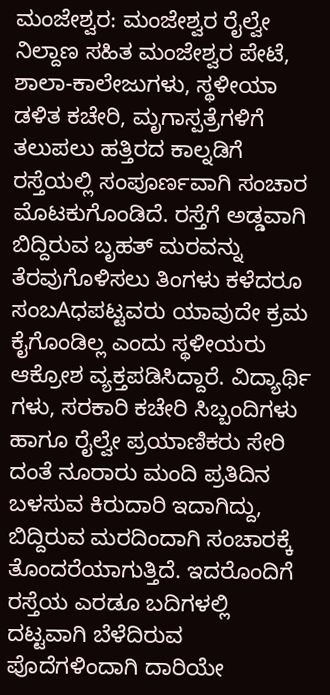ಮಂಜೇಶ್ವರ: ಮಂಜೇಶ್ವರ ರೈಲ್ವೇ ನಿಲ್ದಾಣ ಸಹಿತ ಮಂಜೇಶ್ವರ ಪೇಟೆ, ಶಾಲಾ-ಕಾಲೇಜುಗಳು, ಸ್ಥಳೀಯಾ ಡಳಿತ ಕಚೇರಿ, ಮೃಗಾಸ್ಪತ್ರೆಗಳಿಗೆ ತಲುಪಲು ಹತ್ತಿರದ ಕಾಲ್ನಡಿಗೆ ರಸ್ತೆಯಲ್ಲಿ ಸಂಪೂರ್ಣವಾಗಿ ಸಂಚಾರ ಮೊಟಕುಗೊಂಡಿದೆ. ರಸ್ತೆಗೆ ಅಡ್ಡವಾಗಿ ಬಿದ್ದಿರುವ ಬೃಹತ್ ಮರವನ್ನು ತೆರವುಗೊಳಿಸಲು ತಿಂಗಳು ಕಳೆದರೂ ಸಂಬAಧಪಟ್ಟವರು ಯಾವುದೇ ಕ್ರಮ ಕೈಗೊಂಡಿಲ್ಲ ಎಂದು ಸ್ಥಳೀಯರು ಆಕ್ರೋಶ ವ್ಯಕ್ತಪಡಿಸಿದ್ದಾರೆ. ವಿದ್ಯಾರ್ಥಿ ಗಳು, ಸರಕಾರಿ ಕಚೇರಿ ಸಿಬ್ಬಂದಿಗಳು ಹಾಗೂ ರೈಲ್ವೇ ಪ್ರಯಾಣಿಕರು ಸೇರಿ ದಂತೆ ನೂರಾರು ಮಂದಿ ಪ್ರತಿದಿನ ಬಳಸುವ ಕಿರುದಾರಿ ಇದಾಗಿದ್ದು, ಬಿದ್ದಿರುವ ಮರದಿಂದಾಗಿ ಸಂಚಾರಕ್ಕೆ ತೊಂದರೆಯಾಗುತ್ತಿದೆ. ಇದರೊಂದಿಗೆ ರಸ್ತೆಯ ಎರಡೂ ಬದಿಗಳಲ್ಲಿ ದಟ್ಟವಾಗಿ ಬೆಳೆದಿರುವ ಪೊದೆಗಳಿಂದಾಗಿ ದಾರಿಯೇ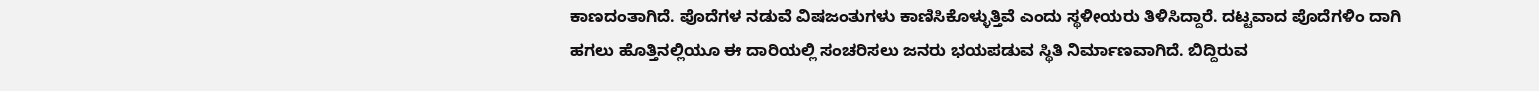ಕಾಣದಂತಾಗಿದೆ. ಪೊದೆಗಳ ನಡುವೆ ವಿಷಜಂತುಗಳು ಕಾಣಿಸಿಕೊಳ್ಳುತ್ತಿವೆ ಎಂದು ಸ್ಥಳೀಯರು ತಿಳಿಸಿದ್ದಾರೆ. ದಟ್ಟವಾದ ಪೊದೆಗಳಿಂ ದಾಗಿ ಹಗಲು ಹೊತ್ತಿನಲ್ಲಿಯೂ ಈ ದಾರಿಯಲ್ಲಿ ಸಂಚರಿಸಲು ಜನರು ಭಯಪಡುವ ಸ್ಥಿತಿ ನಿರ್ಮಾಣವಾಗಿದೆ. ಬಿದ್ದಿರುವ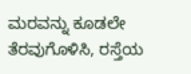ಮರವನ್ನು ಕೂಡಲೇ ತೆರವುಗೊಳಿಸಿ, ರಸ್ತೆಯ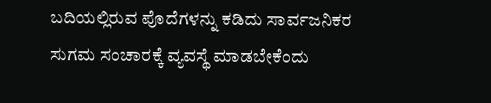ಬದಿಯಲ್ಲಿರುವ ಪೊದೆಗಳನ್ನು ಕಡಿದು ಸಾರ್ವಜನಿಕರ ಸುಗಮ ಸಂಚಾರಕ್ಕೆ ವ್ಯವಸ್ಥೆ ಮಾಡಬೇಕೆಂದು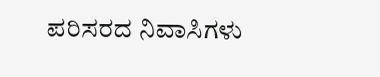ಪರಿಸರದ ನಿವಾಸಿಗಳು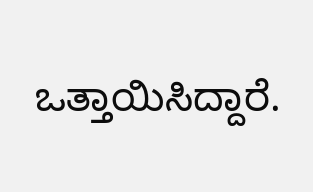ಒತ್ತಾಯಿಸಿದ್ದಾರೆ.